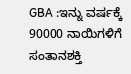GBA :ಇನ್ನು ವರ್ಷಕ್ಕೆ 90000 ನಾಯಿಗಳಿಗೆ ಸಂತಾನಶಕ್ತಿ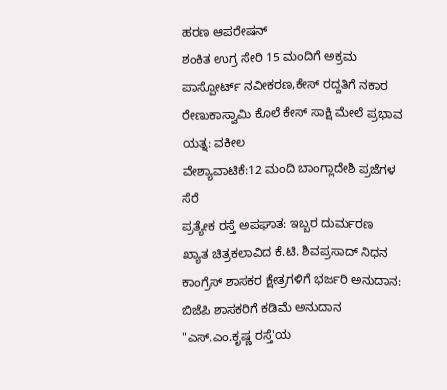ಹರಣ ಆಪರೇಷನ್
ಶಂಕಿತ ಉಗ್ರ ಸೇರಿ 15 ಮಂದಿಗೆ ಅಕ್ರಮ ಪಾಸ್ಪೋರ್ಟ್ ನವೀಕರಣ,ಕೇಸ್ ರದ್ದತಿಗೆ ನಕಾರ
ರೇಣುಕಾಸ್ವಾಮಿ ಕೊಲೆ ಕೇಸ್ ಸಾಕ್ಷಿ ಮೇಲೆ ಪ್ರಭಾವ ಯತ್ನ: ವಕೀಲ
ವೇಶ್ಯಾವಾಟಿಕೆ:12 ಮಂದಿ ಬಾಂಗ್ಲಾದೇಶಿ ಪ್ರಜೆಗಳ ಸೆರೆ
ಪ್ರತ್ಯೇಕ ರಸ್ತೆ ಅಪಘಾತ: ಇಬ್ಬರ ದುರ್ಮರಣ
ಖ್ಯಾತ ಚಿತ್ರಕಲಾವಿದ ಕೆ.ಟಿ. ಶಿವಪ್ರಸಾದ್ ನಿಧನ
ಕಾಂಗ್ರೆಸ್ ಶಾಸಕರ ಕ್ಷೇತ್ರಗಳಿಗೆ ಭರ್ಜರಿ ಅನುದಾನ: ಬಿಜೆಪಿ ಶಾಸಕರಿಗೆ ಕಡಿಮೆ ಅನುದಾನ
"ಎಸ್.ಎಂ.ಕೃಷ್ಣ ರಸ್ತೆ'ಯ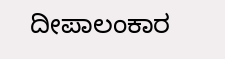ದೀಪಾಲಂಕಾರ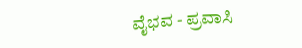ವೈಭವ - ಪ್ರವಾಸಿ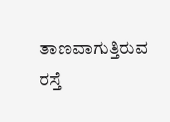ತಾಣವಾಗುತ್ತಿರುವ ರಸ್ತೆ